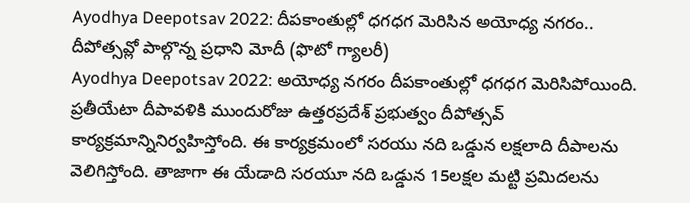Ayodhya Deepotsav 2022: దీపకాంతుల్లో ధగధగ మెరిసిన అయోధ్య నగరం.. దీపోత్సవ్లో పాల్గొన్న ప్రధాని మోదీ (ఫొటో గ్యాలరీ)
Ayodhya Deepotsav 2022: అయోధ్య నగరం దీపకాంతుల్లో ధగధగ మెరిసిపోయింది. ప్రతీయేటా దీపావళికి ముందురోజు ఉత్తరప్రదేశ్ ప్రభుత్వం దీపోత్సవ్ కార్యక్రమాన్నినిర్వహిస్తోంది. ఈ కార్యక్రమంలో సరయు నది ఒడ్డున లక్షలాది దీపాలను వెలిగిస్తోంది. తాజాగా ఈ యేడాది సరయూ నది ఒడ్డున 15లక్షల మట్టి ప్రమిదలను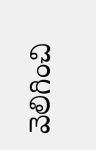వెలిగించి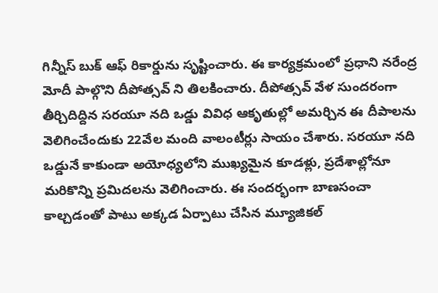గిన్నీస్ బుక్ ఆఫ్ రికార్డును సృష్టించారు. ఈ కార్యక్రమంలో ప్రధాని నరేంద్ర మోదీ పాల్గొని దీపోత్సవ్ ని తిలకించారు. దీపోత్సవ్ వేళ సుందరంగా తీర్చిదిద్దిన సరయూ నది ఒడ్డు వివిధ ఆకృతుల్లో అమర్చిన ఈ దీపాలను వెలిగించేందుకు 22వేల మంది వాలంటీర్లు సాయం చేశారు. సరయూ నది ఒడ్డునే కాకుండా అయోధ్యలోని ముఖ్యమైన కూడళ్లు, ప్రదేశాల్లోనూ మరికొన్ని ప్రమిదలను వెలిగించారు. ఈ సందర్భంగా బాణసంచా కాల్చడంతో పాటు అక్కడ ఏర్పాటు చేసిన మ్యూజికల్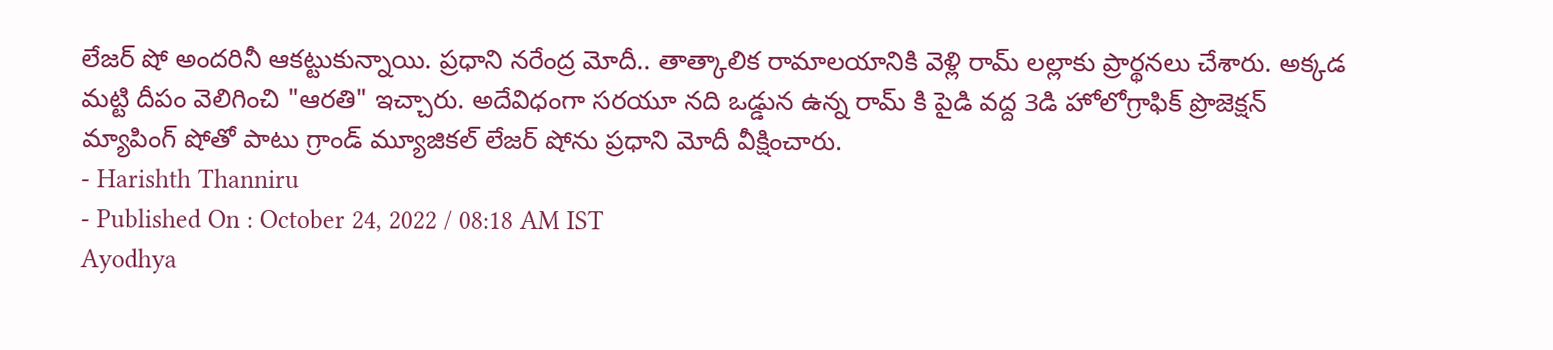లేజర్ షో అందరినీ ఆకట్టుకున్నాయి. ప్రధాని నరేంద్ర మోదీ.. తాత్కాలిక రామాలయానికి వెళ్లి రామ్ లల్లాకు ప్రార్థనలు చేశారు. అక్కడ మట్టి దీపం వెలిగించి "ఆరతి" ఇచ్చారు. అదేవిధంగా సరయూ నది ఒడ్డున ఉన్న రామ్ కి పైడి వద్ద 3డి హోలోగ్రాఫిక్ ప్రొజెక్షన్ మ్యాపింగ్ షోతో పాటు గ్రాండ్ మ్యూజికల్ లేజర్ షోను ప్రధాని మోదీ వీక్షించారు.
- Harishth Thanniru
- Published On : October 24, 2022 / 08:18 AM IST
Ayodhya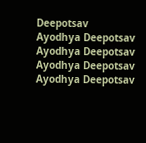Deepotsav
Ayodhya Deepotsav
Ayodhya Deepotsav
Ayodhya Deepotsav
Ayodhya Deepotsav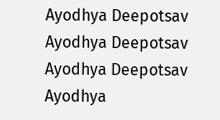Ayodhya Deepotsav
Ayodhya Deepotsav
Ayodhya Deepotsav
Ayodhya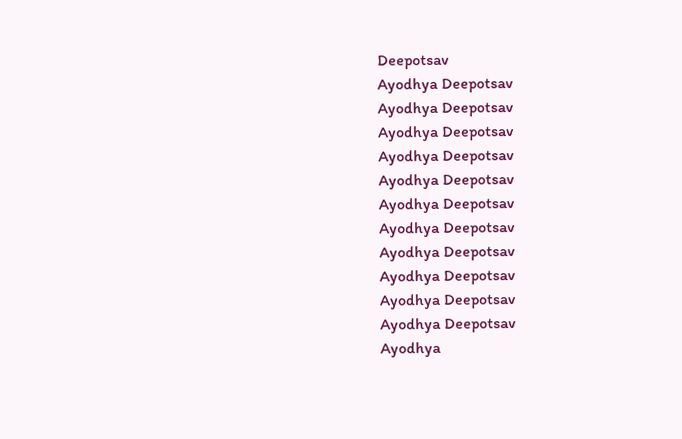Deepotsav
Ayodhya Deepotsav
Ayodhya Deepotsav
Ayodhya Deepotsav
Ayodhya Deepotsav
Ayodhya Deepotsav
Ayodhya Deepotsav
Ayodhya Deepotsav
Ayodhya Deepotsav
Ayodhya Deepotsav
Ayodhya Deepotsav
Ayodhya Deepotsav
Ayodhya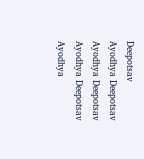Deepotsav
Ayodhya Deepotsav
Ayodhya Deepotsav
Ayodhya Deepotsav
Ayodhya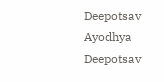Deepotsav
Ayodhya Deepotsav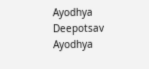Ayodhya Deepotsav
Ayodhya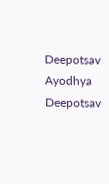Deepotsav
Ayodhya Deepotsav